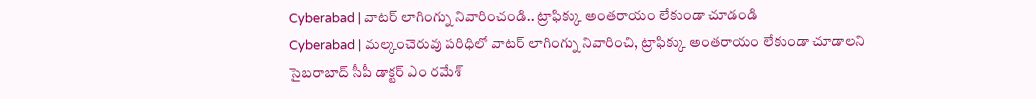Cyberabad | వాటర్ లాగింగ్ను నివారించండి.. ట్రాఫిక్కు అంతరాయం లేకుండా చూడండి
Cyberabad | మల్కంచెరువు పరిధిలో వాటర్ లాగింగ్ను నివారించి, ట్రాఫిక్కు అంతరాయం లేకుండా చూడాలని సైబరాబాద్ సీపీ డాక్టర్ ఎం రమేశ్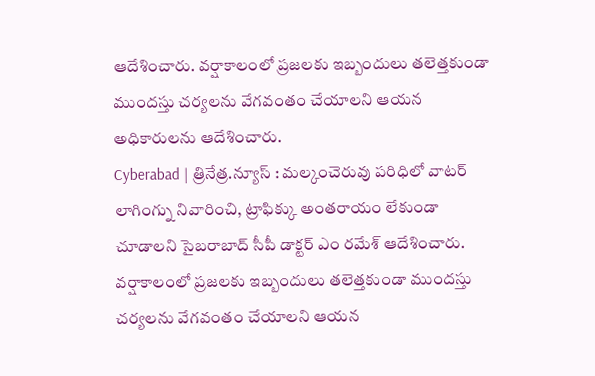ఆదేశించారు. వర్షాకాలంలో ప్రజలకు ఇబ్బందులు తలెత్తకుండా ముందస్తు చర్యలను వేగవంతం చేయాలని ఆయన అధికారులను ఆదేశించారు.
Cyberabad | త్రినేత్ర.న్యూస్ : మల్కంచెరువు పరిధిలో వాటర్ లాగింగ్ను నివారించి, ట్రాఫిక్కు అంతరాయం లేకుండా చూడాలని సైబరాబాద్ సీపీ డాక్టర్ ఎం రమేశ్ ఆదేశించారు. వర్షాకాలంలో ప్రజలకు ఇబ్బందులు తలెత్తకుండా ముందస్తు చర్యలను వేగవంతం చేయాలని ఆయన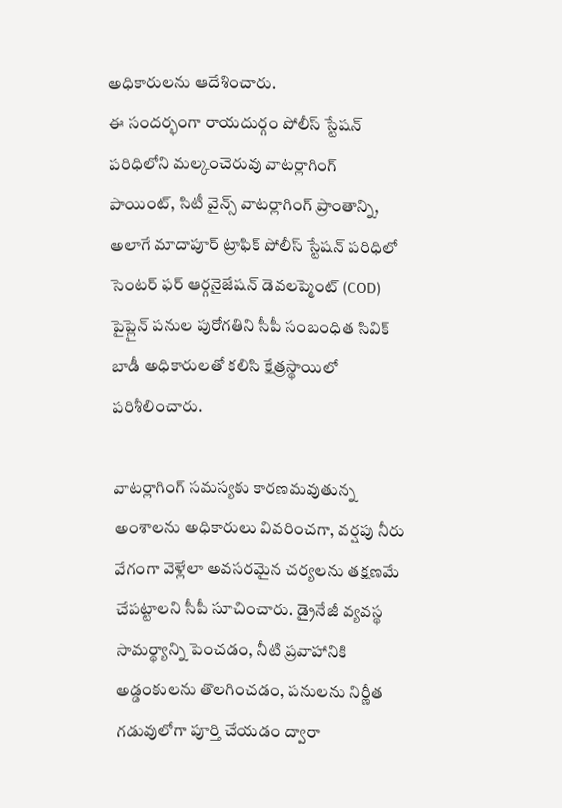అధికారులను ఆదేశించారు.
ఈ సందర్భంగా రాయదుర్గం పోలీస్ స్టేషన్ పరిధిలోని మల్కంచెరువు వాటర్లాగింగ్ పాయింట్, సిటీ వైన్స్ వాటర్లాగింగ్ ప్రాంతాన్ని, అలాగే మాదాపూర్ ట్రాఫిక్ పోలీస్ స్టేషన్ పరిధిలో సెంటర్ ఫర్ ఆర్గనైజేషన్ డెవలప్మెంట్ (COD) పైప్లైన్ పనుల పురోగతిని సీపీ సంబంధిత సివిక్ బాడీ అధికారులతో కలిసి క్షేత్రస్థాయిలో పరిశీలించారు.

వాటర్లాగింగ్ సమస్యకు కారణమవుతున్న అంశాలను అధికారులు వివరించగా, వర్షపు నీరు వేగంగా వెళ్లేలా అవసరమైన చర్యలను తక్షణమే చేపట్టాలని సీపీ సూచించారు. డ్రైనేజీ వ్యవస్థ సామర్థ్యాన్ని పెంచడం, నీటి ప్రవాహానికి అడ్డంకులను తొలగించడం, పనులను నిర్ణీత గడువులోగా పూర్తి చేయడం ద్వారా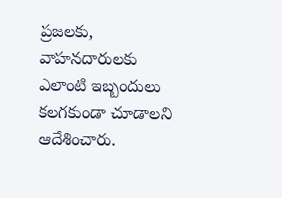ప్రజలకు, వాహనదారులకు ఎలాంటి ఇబ్బందులు కలగకుండా చూడాలని ఆదేశించారు.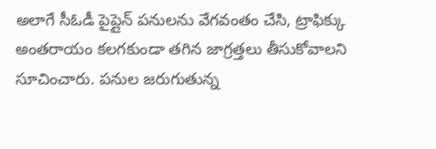అలాగే సీఓడీ పైప్లైన్ పనులను వేగవంతం చేసి, ట్రాఫిక్కు అంతరాయం కలగకుండా తగిన జాగ్రత్తలు తీసుకోవాలని సూచించారు. పనుల జరుగుతున్న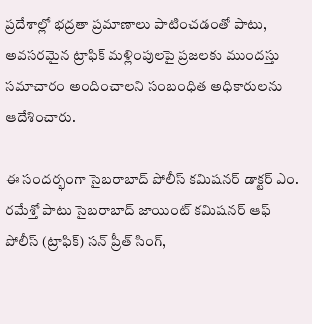ప్రదేశాల్లో భద్రతా ప్రమాణాలు పాటించడంతో పాటు, అవసరమైన ట్రాఫిక్ మళ్లింపులపై ప్రజలకు ముందస్తు సమాచారం అందించాలని సంబంధిత అధికారులను ఆదేశించారు.

ఈ సందర్భంగా సైబరాబాద్ పోలీస్ కమిషనర్ డాక్టర్ ఎం. రమేశ్తో పాటు సైబరాబాద్ జాయింట్ కమిషనర్ ఆఫ్ పోలీస్ (ట్రాఫిక్) సన్ ప్రీత్ సింగ్,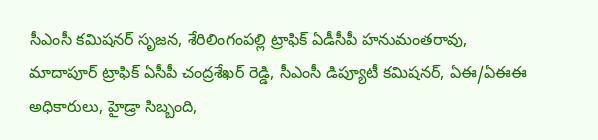సీఎంసీ కమిషనర్ సృజన, శేరిలింగంపల్లి ట్రాఫిక్ ఏడీసీపీ హనుమంతరావు, మాదాపూర్ ట్రాఫిక్ ఏసీపీ చంద్రశేఖర్ రెడ్డి, సీఎంసీ డిప్యూటీ కమిషనర్, ఏఈ/ఏఈఈ అధికారులు, హైడ్రా సిబ్బంది,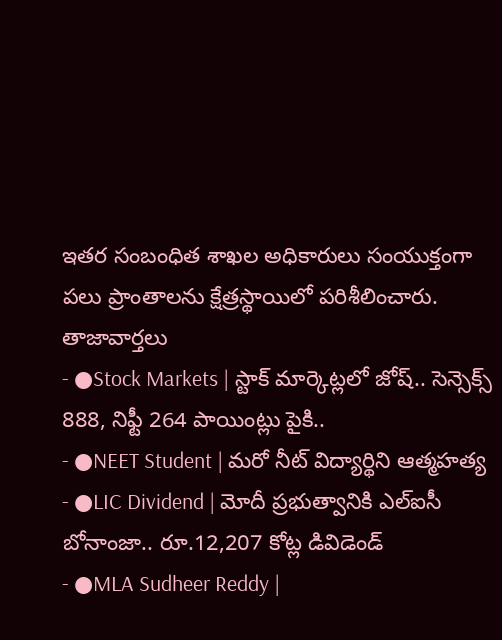ఇతర సంబంధిత శాఖల అధికారులు సంయుక్తంగా పలు ప్రాంతాలను క్షేత్రస్థాయిలో పరిశీలించారు.
తాజావార్తలు
- ●Stock Markets | స్టాక్ మార్కెట్లలో జోష్.. సెన్సెక్స్ 888, నిఫ్టీ 264 పాయింట్లు పైకి..
- ●NEET Student | మరో నీట్ విద్యార్థిని ఆత్మహత్య
- ●LIC Dividend | మోదీ ప్రభుత్వానికి ఎల్ఐసీ బోనాంజా.. రూ.12,207 కోట్ల డివిడెండ్
- ●MLA Sudheer Reddy |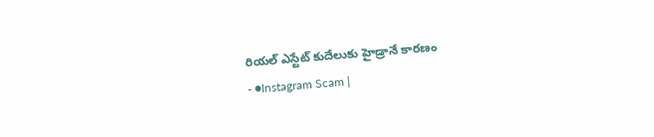రియల్ ఎస్టేట్ కుదేలుకు హైడ్రానే కారణం
- ●Instagram Scam |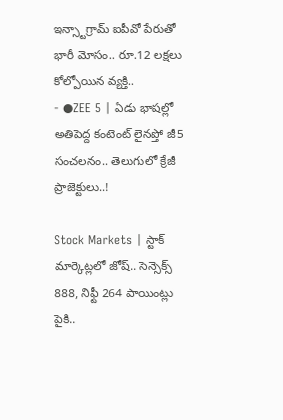ఇన్స్టాగ్రామ్ ఐపీవో పేరుతో భారీ మోసం.. రూ.12 లక్షలు కోల్పోయిన వ్యక్తి..
- ●ZEE 5 | ఏడు భాషల్లో అతిపెద్ద కంటెంట్ లైనప్తో జీ5 సంచలనం.. తెలుగులో క్రేజీ ప్రాజెక్టులు..!

Stock Markets | స్టాక్ మార్కెట్లలో జోష్.. సెన్సెక్స్ 888, నిఫ్టీ 264 పాయింట్లు పైకి..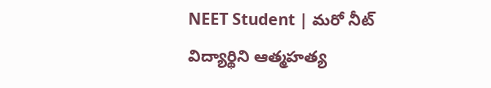NEET Student | మరో నీట్ విద్యార్థిని ఆత్మహత్య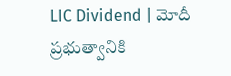LIC Dividend | మోదీ ప్రభుత్వానికి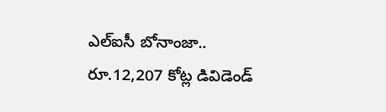ఎల్ఐసీ బోనాంజా.. రూ.12,207 కోట్ల డివిడెండ్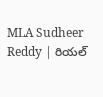MLA Sudheer Reddy | రియల్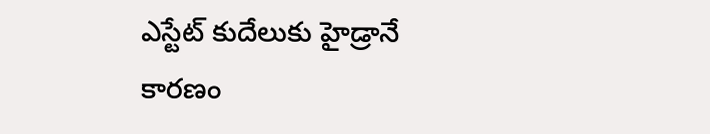ఎస్టేట్ కుదేలుకు హైడ్రానే కారణం